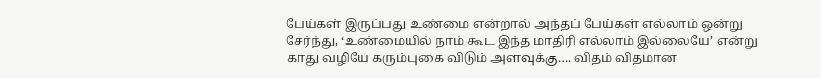பேய்கள் இருப்பது உண்மை என்றால் அந்தப் பேய்கள் எல்லாம் ஒன்று சேர்ந்து, ‘உண்மையில் நாம் கூட இந்த மாதிரி எல்லாம் இல்லையே’ என்று காது வழியே கரும்புகை விடும் அளவுக்கு…. விதம் விதமான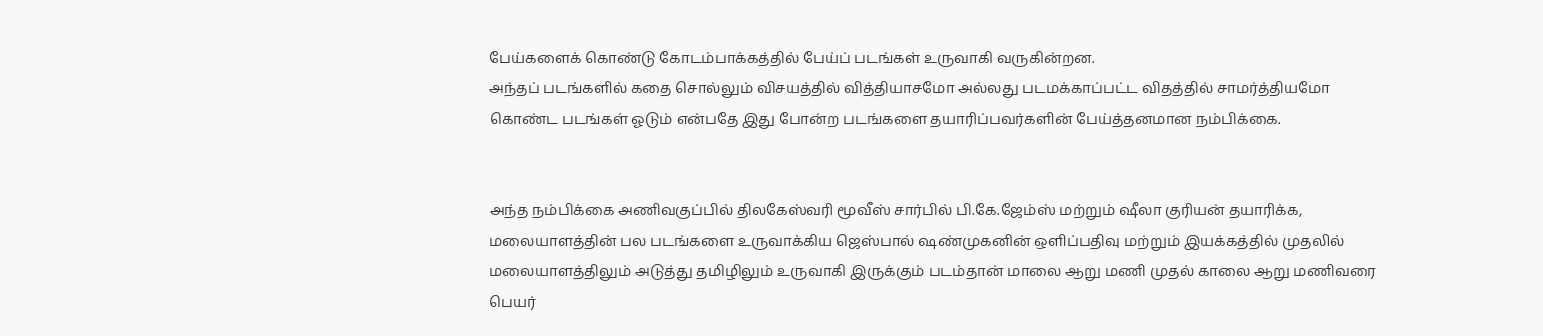பேய்களைக் கொண்டு கோடம்பாக்கத்தில் பேய்ப் படங்கள் உருவாகி வருகின்றன.
அந்தப் படங்களில் கதை சொல்லும் விசயத்தில் வித்தியாசமோ அல்லது படமக்காப்பட்ட விதத்தில் சாமர்த்தியமோ கொண்ட படங்கள் ஓடும் என்பதே இது போன்ற படங்களை தயாரிப்பவர்களின் பேய்த்தனமான நம்பிக்கை.


அந்த நம்பிக்கை அணிவகுப்பில் திலகேஸ்வரி மூவீஸ் சார்பில் பி.கே.ஜேம்ஸ் மற்றும் ஷீலா குரியன் தயாரிக்க, மலையாளத்தின் பல படங்களை உருவாக்கிய ஜெஸ்பால் ஷண்முகனின் ஒளிப்பதிவு மற்றும் இயக்கத்தில் முதலில் மலையாளத்திலும் அடுத்து தமிழிலும் உருவாகி இருக்கும் படம்தான் மாலை ஆறு மணி முதல் காலை ஆறு மணிவரை
பெயர்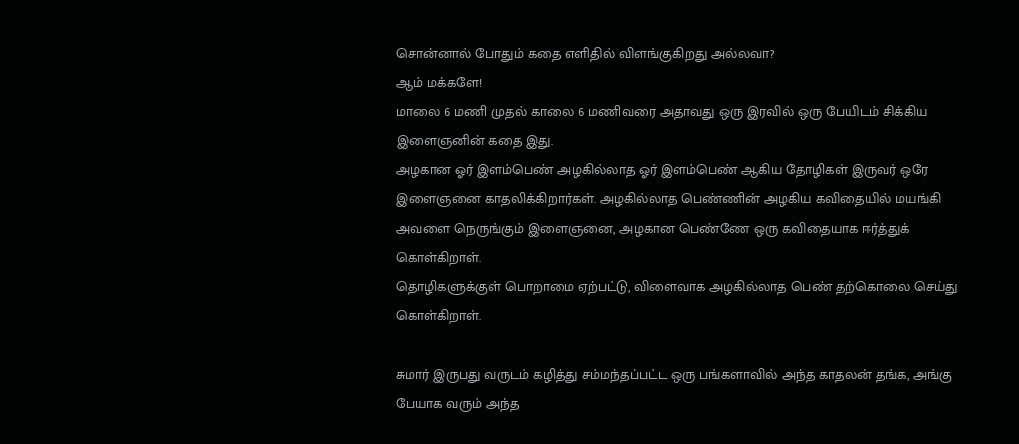சொன்னால் போதும் கதை எளிதில் விளங்குகிறது அல்லவா?
ஆம் மக்களே!
மாலை 6 மணி முதல் காலை 6 மணிவரை அதாவது ஒரு இரவில் ஒரு பேயிடம் சிக்கிய இளைஞனின் கதை இது.
அழகான ஓர் இளம்பெண் அழகில்லாத ஓர் இளம்பெண் ஆகிய தோழிகள் இருவர் ஒரே இளைஞனை காதலிக்கிறார்கள். அழகில்லாத பெண்ணின் அழகிய கவிதையில் மயங்கி அவளை நெருங்கும் இளைஞனை, அழகான பெண்ணே ஒரு கவிதையாக ஈர்த்துக் கொள்கிறாள்.
தொழிகளுக்குள் பொறாமை ஏற்பட்டு, விளைவாக அழகில்லாத பெண் தற்கொலை செய்து கொள்கிறாள்.

சுமார் இருபது வருடம் கழித்து சம்மந்தப்பட்ட ஒரு பங்களாவில் அந்த காதலன் தங்க, அங்கு பேயாக வரும் அந்த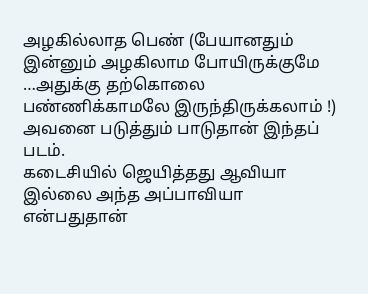அழகில்லாத பெண் (பேயானதும் இன்னும் அழகிலாம போயிருக்குமே …அதுக்கு தற்கொலை பண்ணிக்காமலே இருந்திருக்கலாம் !) அவனை படுத்தும் பாடுதான் இந்தப் படம்.
கடைசியில் ஜெயித்தது ஆவியா இல்லை அந்த அப்பாவியா என்பதுதான்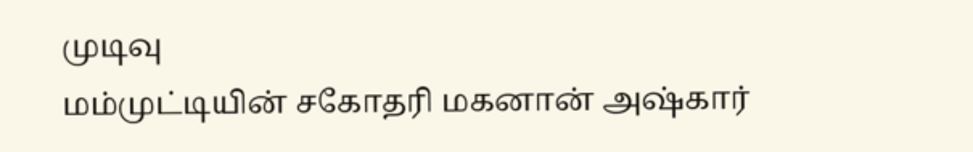முடிவு
மம்முட்டியின் சகோதரி மகனான் அஷ்கார்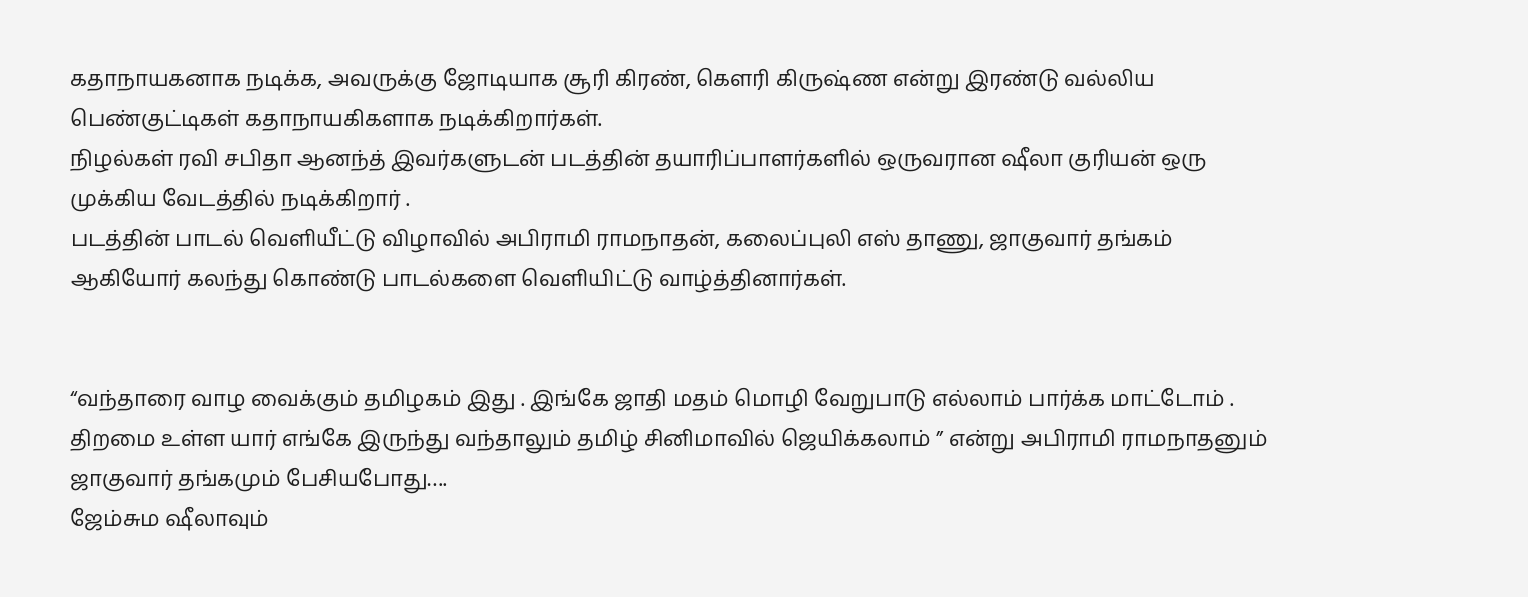கதாநாயகனாக நடிக்க, அவருக்கு ஜோடியாக சூரி கிரண், கௌரி கிருஷ்ண என்று இரண்டு வல்லிய பெண்குட்டிகள் கதாநாயகிகளாக நடிக்கிறார்கள்.
நிழல்கள் ரவி சபிதா ஆனந்த் இவர்களுடன் படத்தின் தயாரிப்பாளர்களில் ஒருவரான ஷீலா குரியன் ஒரு முக்கிய வேடத்தில் நடிக்கிறார் .
படத்தின் பாடல் வெளியீட்டு விழாவில் அபிராமி ராமநாதன், கலைப்புலி எஸ் தாணு, ஜாகுவார் தங்கம் ஆகியோர் கலந்து கொண்டு பாடல்களை வெளியிட்டு வாழ்த்தினார்கள்.


“வந்தாரை வாழ வைக்கும் தமிழகம் இது . இங்கே ஜாதி மதம் மொழி வேறுபாடு எல்லாம் பார்க்க மாட்டோம் . திறமை உள்ள யார் எங்கே இருந்து வந்தாலும் தமிழ் சினிமாவில் ஜெயிக்கலாம் ” என்று அபிராமி ராமநாதனும் ஜாகுவார் தங்கமும் பேசியபோது….
ஜேம்சும ஷீலாவும்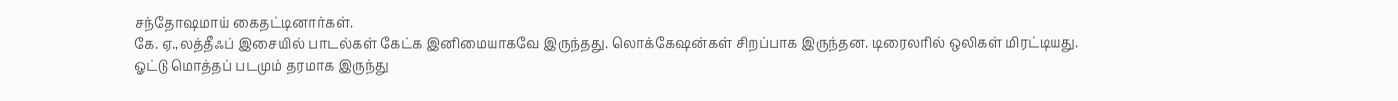சந்தோஷமாய் கைதட்டினார்கள்.
கே. ஏ.,லத்தீஃப் இசையில் பாடல்கள் கேட்க இனிமையாகவே இருந்தது. லொக்கேஷன்கள் சிறப்பாக இருந்தன. டிரைலரில் ஒலிகள் மிரட்டியது.
ஓட்டு மொத்தப் படமும் தரமாக இருந்து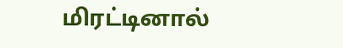மிரட்டினால்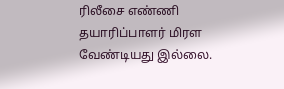ரிலீசை எண்ணி தயாரிப்பாளர் மிரள வேண்டியது இல்லை.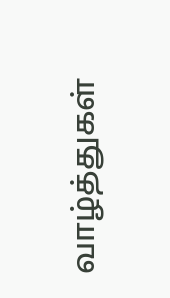வாழ்த்துகள்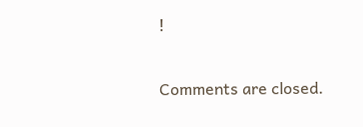!

Comments are closed.